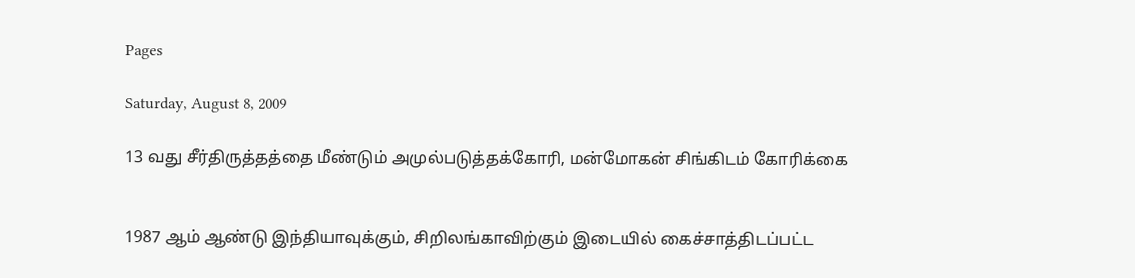Pages

Saturday, August 8, 2009

13 வது சீர்திருத்தத்தை மீண்டும் அமுல்படுத்தக்கோரி, மன்மோகன் சிங்கிடம் கோரிக்கை


1987 ஆம் ஆண்டு இந்தியாவுக்கும், சிறிலங்காவிற்கும் இடையில் கைச்சாத்திடப்பட்ட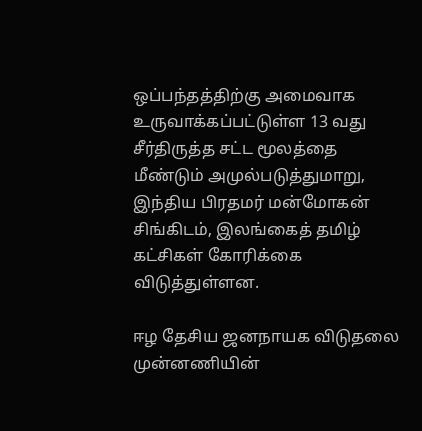ஒப்பந்தத்திற்கு அமைவாக உருவாக்கப்பட்டுள்ள 13 வது சீர்திருத்த சட்ட மூலத்தை மீண்டும் அமுல்படுத்துமாறு, இந்திய பிரதமர் மன்மோகன் சிங்கிடம், இலங்கைத் தமிழ் கட்சிகள் கோரிக்கை விடுத்துள்ளன.

ஈழ தேசிய ஜனநாயக விடுதலை முன்னணியின்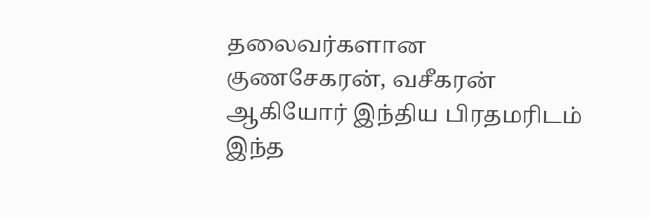தலைவர்களான குணசேகரன், வசீகரன் ஆகியோர் இந்திய பிரதமரிடம் இந்த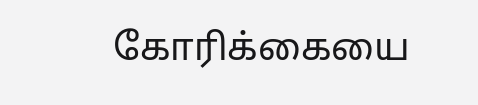கோரிக்கையை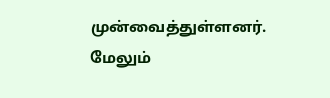முன்வைத்துள்ளனர். மேலும்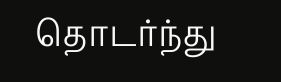தொடர்ந்து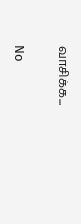வாசிக்க...

No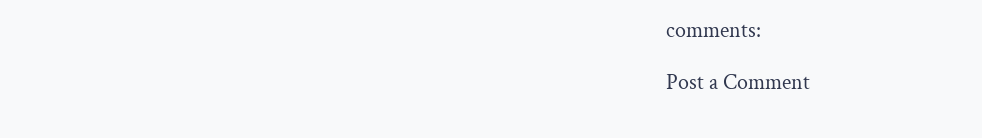comments:

Post a Comment